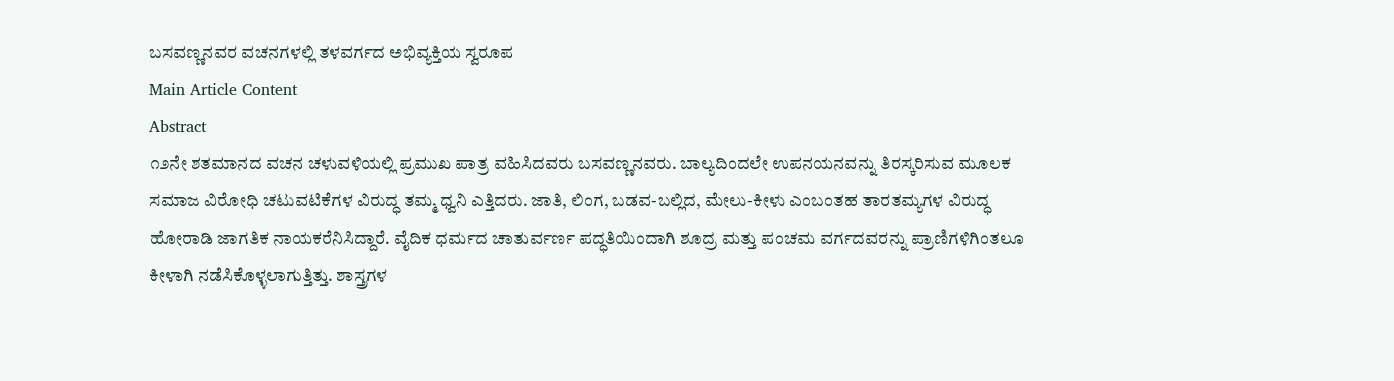ಬಸವಣ್ಣನವರ ವಚನಗಳಲ್ಲಿ ತಳವರ್ಗದ ಅಭಿವ್ಯಕ್ತಿಯ ಸ್ವರೂಪ
Main Article Content
Abstract
೧೨ನೇ ಶತಮಾನದ ವಚನ ಚಳುವಳಿಯಲ್ಲಿ ಪ್ರಮುಖ ಪಾತ್ರ ವಹಿಸಿದವರು ಬಸವಣ್ಣನವರು. ಬಾಲ್ಯದಿಂದಲೇ ಉಪನಯನವನ್ನು ತಿರಸ್ಕರಿಸುವ ಮೂಲಕ ಸಮಾಜ ವಿರೋಧಿ ಚಟುವಟಿಕೆಗಳ ವಿರುದ್ಧ ತಮ್ಮ ಧ್ವನಿ ಎತ್ತಿದರು. ಜಾತಿ, ಲಿಂಗ, ಬಡವ-ಬಲ್ಲಿದ, ಮೇಲು-ಕೀಳು ಎಂಬಂತಹ ತಾರತಮ್ಯಗಳ ವಿರುದ್ಧ ಹೋರಾಡಿ ಜಾಗತಿಕ ನಾಯಕರೆನಿಸಿದ್ದಾರೆ. ವೈದಿಕ ಧರ್ಮದ ಚಾತುರ್ವರ್ಣ ಪದ್ಧತಿಯಿಂದಾಗಿ ಶೂದ್ರ ಮತ್ತು ಪಂಚಮ ವರ್ಗದವರನ್ನು ಪ್ರಾಣಿಗಳಿಗಿಂತಲೂ ಕೀಳಾಗಿ ನಡೆಸಿಕೊಳ್ಳಲಾಗುತ್ತಿತ್ತು. ಶಾಸ್ತ್ರಗಳ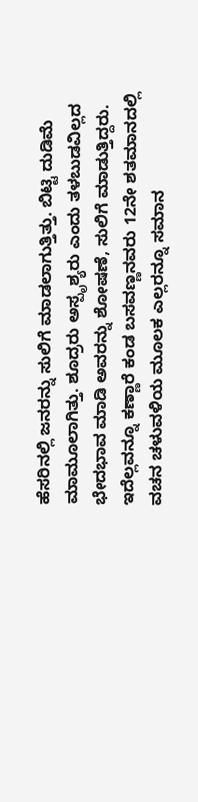ಹೆಸರಿನಲ್ಲಿ ಜನರನ್ನು ಸುಲಿಗೆ ಮಾಡಲಾಗುತ್ತಿತ್ತು. ಬಿಟ್ಟಿ ದುಡಿಮೆ ಮಾಮೂಲಾಗಿತ್ತು. ಶೂದ್ರರು ಅಸ್ಪೃಶ್ಯರು ಎಂದು ತಳಬುಡವಿಲ್ಲದ ಭೇದಭಾವ ಮಾಡಿ ಅವರನ್ನು ಶೋಷಣೆ, ಸುಲಿಗೆ ಮಾಡುತ್ತಿದ್ದರು. ಇದೆಲ್ಲವನ್ನೂ ಕಣ್ಣಾರೆ ಕಂಡ ಬಸವಣ್ಣನವರು 12ನೇ ಶತಮಾನದಲ್ಲಿ ವಚನ ಚಳುವಳಿಯ ಮೂಲಕ ಎಲ್ಲರನ್ನೂ ಸಮಾನ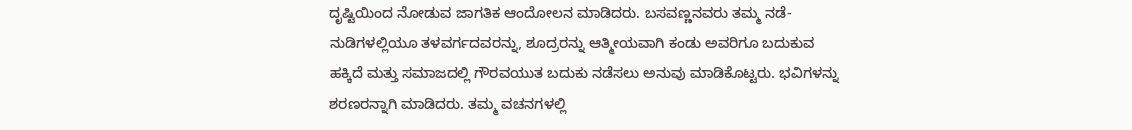ದೃಷ್ಟಿಯಿಂದ ನೋಡುವ ಜಾಗತಿಕ ಆಂದೋಲನ ಮಾಡಿದರು. ಬಸವಣ್ಣನವರು ತಮ್ಮ ನಡೆ-ನುಡಿಗಳಲ್ಲಿಯೂ ತಳವರ್ಗದವರನ್ನು, ಶೂದ್ರರನ್ನು ಆತ್ಮೀಯವಾಗಿ ಕಂಡು ಅವರಿಗೂ ಬದುಕುವ ಹಕ್ಕಿದೆ ಮತ್ತು ಸಮಾಜದಲ್ಲಿ ಗೌರವಯುತ ಬದುಕು ನಡೆಸಲು ಅನುವು ಮಾಡಿಕೊಟ್ಟರು. ಭವಿಗಳನ್ನು ಶರಣರನ್ನಾಗಿ ಮಾಡಿದರು. ತಮ್ಮ ವಚನಗಳಲ್ಲಿ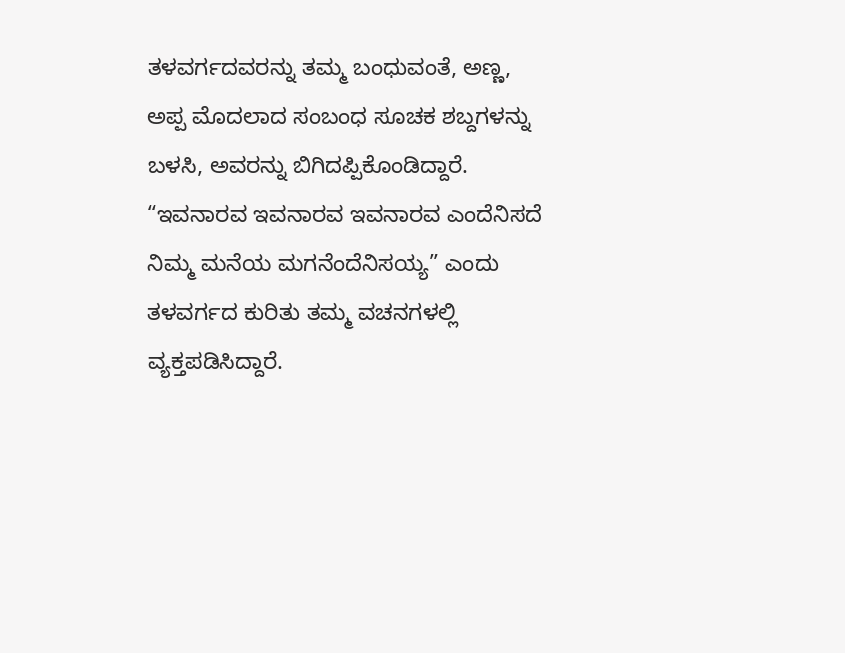ತಳವರ್ಗದವರನ್ನು ತಮ್ಮ ಬಂಧುವಂತೆ, ಅಣ್ಣ, ಅಪ್ಪ ಮೊದಲಾದ ಸಂಬಂಧ ಸೂಚಕ ಶಬ್ದಗಳನ್ನು ಬಳಸಿ, ಅವರನ್ನು ಬಿಗಿದಪ್ಪಿಕೊಂಡಿದ್ದಾರೆ. “ಇವನಾರವ ಇವನಾರವ ಇವನಾರವ ಎಂದೆನಿಸದೆ ನಿಮ್ಮ ಮನೆಯ ಮಗನೆಂದೆನಿಸಯ್ಯ” ಎಂದು ತಳವರ್ಗದ ಕುರಿತು ತಮ್ಮ ವಚನಗಳಲ್ಲಿ ವ್ಯಕ್ತಪಡಿಸಿದ್ದಾರೆ.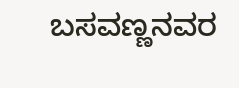ಬಸವಣ್ಣನವರ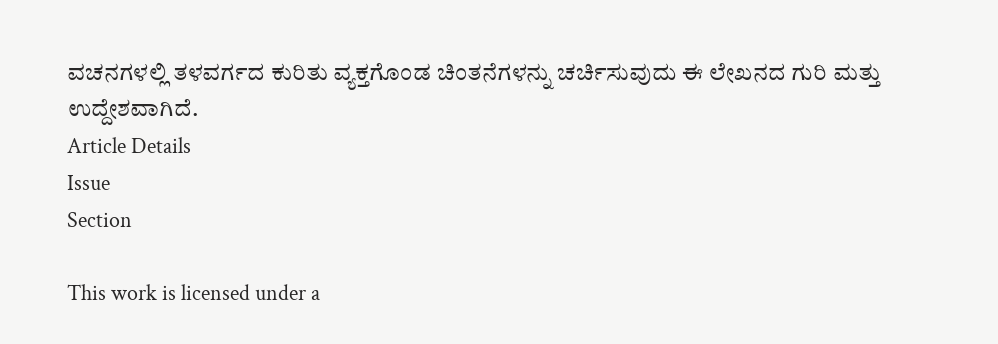ವಚನಗಳಲ್ಲಿ ತಳವರ್ಗದ ಕುರಿತು ವ್ಯಕ್ತಗೊಂಡ ಚಿಂತನೆಗಳನ್ನು ಚರ್ಚಿಸುವುದು ಈ ಲೇಖನದ ಗುರಿ ಮತ್ತು ಉದ್ದೇಶವಾಗಿದೆ.
Article Details
Issue
Section

This work is licensed under a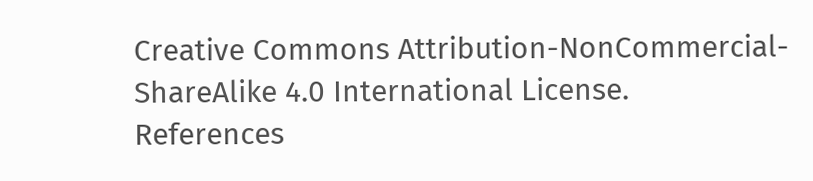Creative Commons Attribution-NonCommercial-ShareAlike 4.0 International License.
References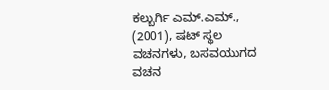ಕಲ್ಬುರ್ಗಿ ಎಮ್.ಎಮ್., (2001), ಷಟ್ ಸ್ಥಲ ವಚನಗಳು, ಬಸವಯುಗದ ವಚನ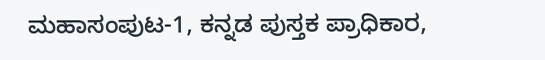ಮಹಾಸಂಪುಟ-1, ಕನ್ನಡ ಪುಸ್ತಕ ಪ್ರಾಧಿಕಾರ,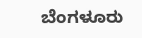ಬೆಂಗಳೂರು